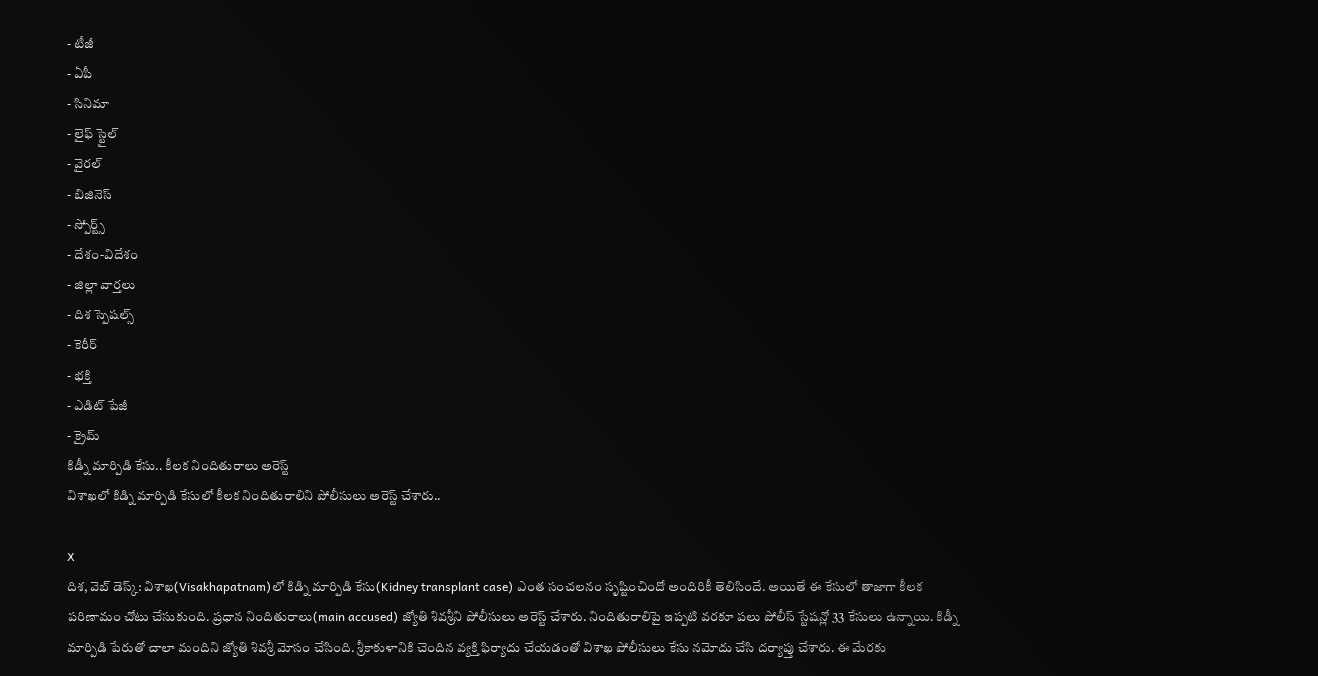- టీజీ
- ఏపీ
- సినిమా
- లైఫ్ స్టైల్
- వైరల్
- బిజినెస్
- స్పోర్ట్స్
- దేశం-విదేశం
- జిల్లా వార్తలు
- దిశ స్పెషల్స్
- కెరీర్
- భక్తి
- ఎడిట్ పేజీ
- క్రైమ్
కిడ్నీ మార్పిడి కేసు.. కీలక నిందితురాలు అరెస్ట్
విశాఖలో కిడ్ని మార్పిడి కేసులో కీలక నిందితురాలిని పోలీసులు అరెస్ట్ చేశారు..

X
దిశ, వెబ్ డెస్క్: విశాఖ(Visakhapatnam)లో కిడ్ని మార్పిడి కేసు(Kidney transplant case) ఎంత సంచలనం సృష్టించిందో అందిరికీ తెలిసిందే. అయితే ఈ కేసులో తాజాగా కీలక పరిణామం చోటు చేసుకుంది. ప్రధాన నిందితురాలు(main accused) జ్యోతి శివశ్రీని పోలీసులు అరెస్ట్ చేశారు. నిందితురాలిపై ఇప్పటి వరకూ పలు పోలీస్ స్టేషన్లో 33 కేసులు ఉన్నాయి. కిడ్నీ మార్పిడి పేరుతో చాలా మందిని జ్యోతి శివశ్రీ మోసం చేసింది. శ్రీకాకుళానికి చెందిన వ్యక్తి ఫిర్యాదు చేయడంతో విశాఖ పోలీసులు కేసు నమోదు చేసి దర్యాప్తు చేశారు. ఈ మేరకు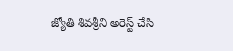జ్యోతి శివశ్రీని అరెస్ట్ చేసి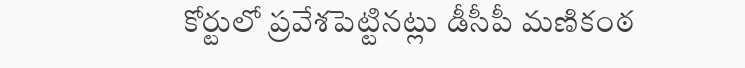కోర్టులో ప్రవేశపెట్టినట్లు డీసీపీ మణికంఠ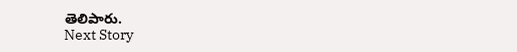తెలిపారు.
Next Story